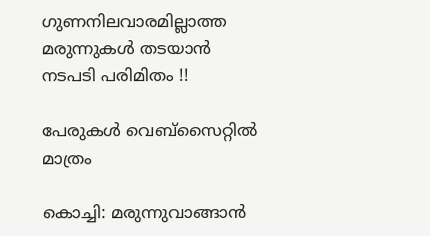ഗുണനിലവാരമില്ലാത്ത മരുന്നുകള്‍ തടയാന്‍ നടപടി പരിമിതം !!

പേരുകള്‍ വെബ്‌സൈറ്റില്‍ മാത്രം

കൊച്ചി: മരുന്നുവാങ്ങാന്‍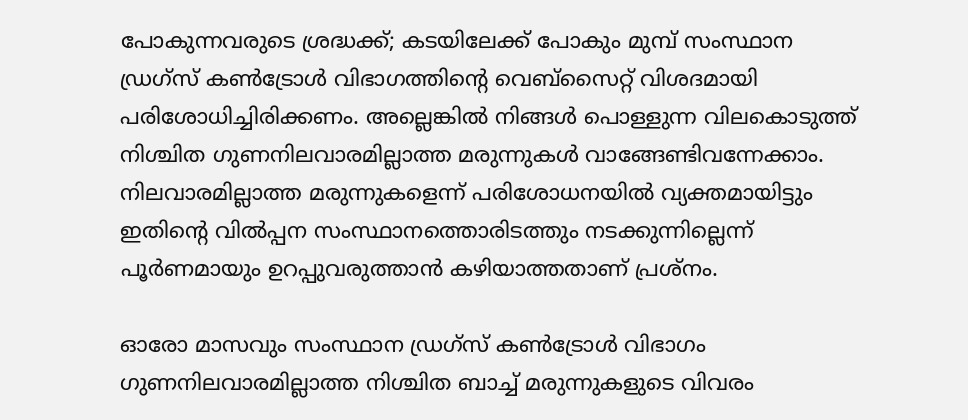പോകുന്നവരുടെ ശ്രദ്ധക്ക്; കടയിലേക്ക് പോകും മുമ്പ് സംസ്ഥാന ഡ്രഗ്‌സ് കണ്‍ട്രോള്‍ വിഭാഗത്തിന്റെ വെബ്‌സൈറ്റ് വിശദമായി പരിശോധിച്ചിരിക്കണം. അല്ലെങ്കില്‍ നിങ്ങള്‍ പൊള്ളുന്ന വിലകൊടുത്ത് നിശ്ചിത ഗുണനിലവാരമില്ലാത്ത മരുന്നുകള്‍ വാങ്ങേണ്ടിവന്നേക്കാം. നിലവാരമില്ലാത്ത മരുന്നുകളെന്ന് പരിശോധനയില്‍ വ്യക്തമായിട്ടും ഇതിന്റെ വില്‍പ്പന സംസ്ഥാനത്തൊരിടത്തും നടക്കുന്നില്ലെന്ന് പൂര്‍ണമായും ഉറപ്പുവരുത്താന്‍ കഴിയാത്തതാണ് പ്രശ്‌നം.

ഓരോ മാസവും സംസ്ഥാന ഡ്രഗ്‌സ് കണ്‍ട്രോള്‍ വിഭാഗം ഗുണനിലവാരമില്ലാത്ത നിശ്ചിത ബാച്ച് മരുന്നുകളുടെ വിവരം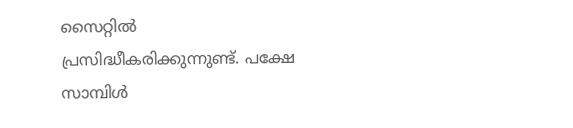സൈറ്റില്‍ പ്രസിദ്ധീകരിക്കുന്നുണ്ട്. പക്ഷേ സാമ്പിള്‍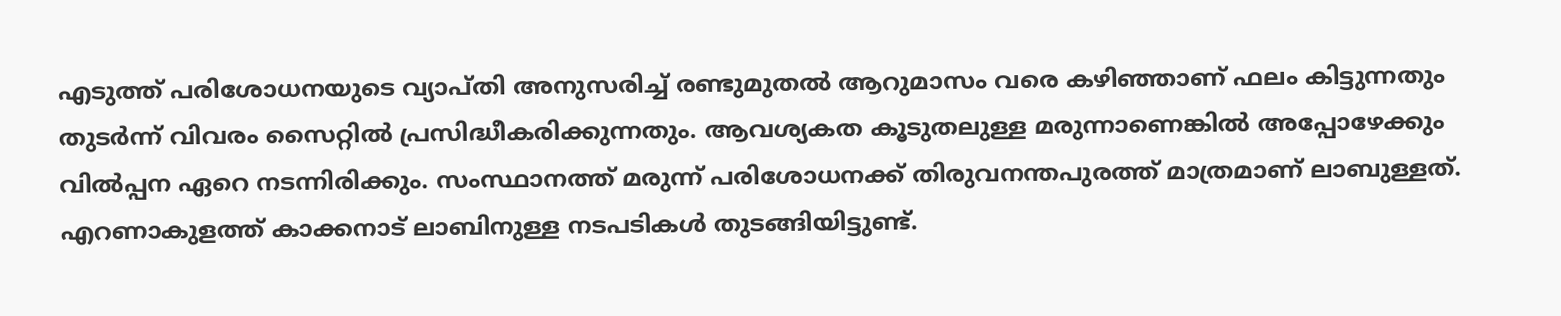എടുത്ത് പരിശോധനയുടെ വ്യാപ്തി അനുസരിച്ച് രണ്ടുമുതല്‍ ആറുമാസം വരെ കഴിഞ്ഞാണ് ഫലം കിട്ടുന്നതും തുടര്‍ന്ന് വിവരം സൈറ്റില്‍ പ്രസിദ്ധീകരിക്കുന്നതും. ആവശ്യകത കൂടുതലുള്ള മരുന്നാണെങ്കില്‍ അപ്പോഴേക്കും വില്‍പ്പന ഏറെ നടന്നിരിക്കും. സംസ്ഥാനത്ത് മരുന്ന് പരിശോധനക്ക് തിരുവനന്തപുരത്ത് മാത്രമാണ് ലാബുള്ളത്. എറണാകുളത്ത് കാക്കനാട് ലാബിനുള്ള നടപടികള്‍ തുടങ്ങിയിട്ടുണ്ട്.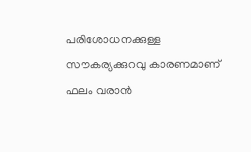പരിശോധനക്കുള്ള സൗകര്യക്കുറവു കാരണമാണ് ഫലം വരാന്‍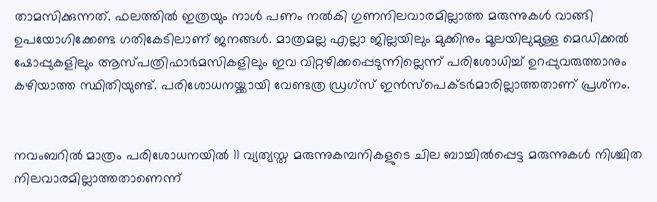താമസിക്കുന്നത്. ഫലത്തില്‍ ഇത്രയും നാള്‍ പണം നല്‍കി ഗുണനിലവാരമില്ലാത്ത മരുന്നുകള്‍ വാങ്ങി ഉപയോഗിക്കേണ്ട ഗതികേടിലാണ് ജനങ്ങള്‍. മാത്രമല്ല എല്ലാ ജില്ലയിലും മുക്കിനും മൂലയിലുമുള്ള മെഡിക്കല്‍ ഷോപ്പുകളിലും ആസ്പത്രിഫാര്‍മസികളിലും ഇവ വിറ്റഴിക്കപ്പെടുന്നില്ലെന്ന് പരിശോധിച്ച് ഉറപ്പുവരുത്താനും കഴിയാത്ത സ്ഥിതിയുണ്ട്. പരിശോധനയ്ക്കായി വേണ്ടത്ര ഡ്രഗ്‌സ് ഇന്‍സ്‌പെക്ടര്‍മാരില്ലാത്തതാണ് പ്രശ്‌നം.


നവംബറില്‍ മാത്രം പരിശോധനയില്‍ 11 വ്യത്യസ്ത മരുന്നുകമ്പനികളുടെ ചില ബാച്ചില്‍പ്പെട്ട മരുന്നുകള്‍ നിശ്ചിത നിലവാരമില്ലാത്തതാണെന്ന്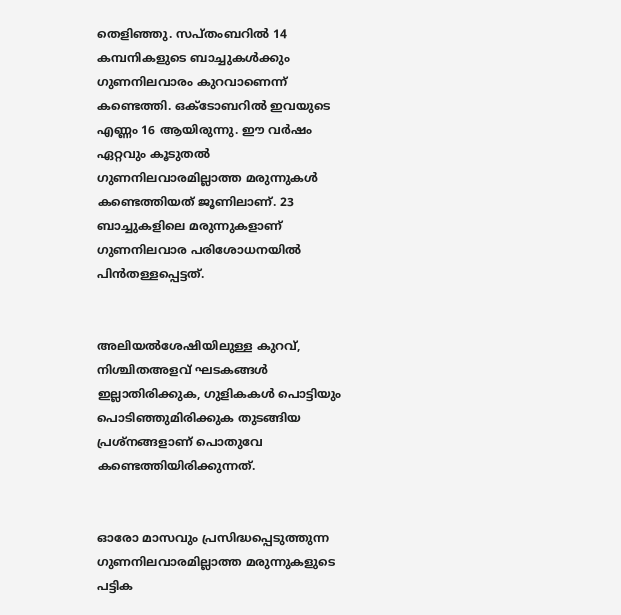തെളിഞ്ഞു. സപ്തംബറില്‍ 14 കമ്പനികളുടെ ബാച്ചുകള്‍ക്കും ഗുണനിലവാരം കുറവാണെന്ന് കണ്ടെത്തി. ഒക്ടോബറില്‍ ഇവയുടെ എണ്ണം 16 ആയിരുന്നു. ഈ വര്‍ഷം ഏറ്റവും കൂടുതല്‍ ഗുണനിലവാരമില്ലാത്ത മരുന്നുകള്‍ കണ്ടെത്തിയത് ജൂണിലാണ്. 23 ബാച്ചുകളിലെ മരുന്നുകളാണ് ഗുണനിലവാര പരിശോധനയില്‍ പിന്‍തള്ളപ്പെട്ടത്.


അലിയല്‍ശേഷിയിലുള്ള കുറവ്, നിശ്ചിതഅളവ് ഘടകങ്ങള്‍ ഇല്ലാതിരിക്കുക, ഗുളികകള്‍ പൊട്ടിയും പൊടിഞ്ഞുമിരിക്കുക തുടങ്ങിയ പ്രശ്‌നങ്ങളാണ് പൊതുവേ കണ്ടെത്തിയിരിക്കുന്നത്.


ഓരോ മാസവും പ്രസിദ്ധപ്പെടുത്തുന്ന ഗുണനിലവാരമില്ലാത്ത മരുന്നുകളുടെ പട്ടിക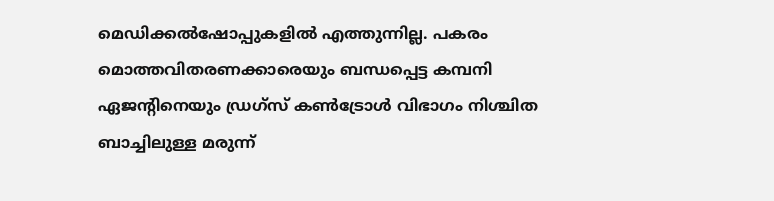മെഡിക്കല്‍ഷോപ്പുകളില്‍ എത്തുന്നില്ല. പകരം മൊത്തവിതരണക്കാരെയും ബന്ധപ്പെട്ട കമ്പനി ഏജന്‍റിനെയും ഡ്രഗ്‌സ് കണ്‍ട്രോള്‍ വിഭാഗം നിശ്ചിത ബാച്ചിലുള്ള മരുന്ന്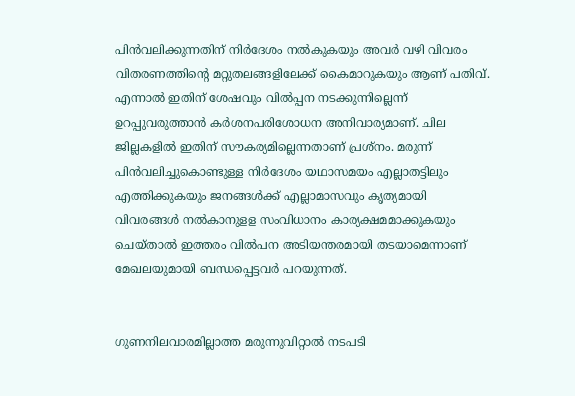പിന്‍വലിക്കുന്നതിന് നിര്‍ദേശം നല്‍കുകയും അവര്‍ വഴി വിവരം വിതരണത്തിന്റെ മറ്റുതലങ്ങളിലേക്ക് കൈമാറുകയും ആണ് പതിവ്. എന്നാല്‍ ഇതിന് ശേഷവും വില്‍പ്പന നടക്കുന്നില്ലെന്ന് ഉറപ്പുവരുത്താന്‍ കര്‍ശനപരിശോധന അനിവാര്യമാണ്. ചില ജില്ലകളില്‍ ഇതിന് സൗകര്യമില്ലെന്നതാണ് പ്രശ്‌നം. മരുന്ന് പിന്‍വലിച്ചുകൊണ്ടുള്ള നിര്‍ദേശം യഥാസമയം എല്ലാതട്ടിലും എത്തിക്കുകയും ജനങ്ങള്‍ക്ക് എല്ലാമാസവും കൃത്യമായി വിവരങ്ങള്‍ നല്‍കാനുളള സംവിധാനം കാര്യക്ഷമമാക്കുകയും ചെയ്താല്‍ ഇത്തരം വില്‍പന അടിയന്തരമായി തടയാമെന്നാണ് മേഖലയുമായി ബന്ധപ്പെട്ടവര്‍ പറയുന്നത്.


ഗുണനിലവാരമില്ലാത്ത മരുന്നുവിറ്റാല്‍ നടപടി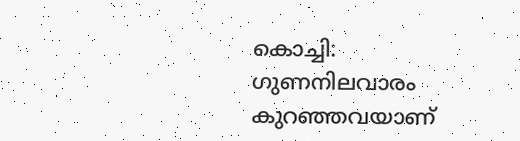കൊച്ചി: ഗുണനിലവാരം കുറഞ്ഞവയാണ്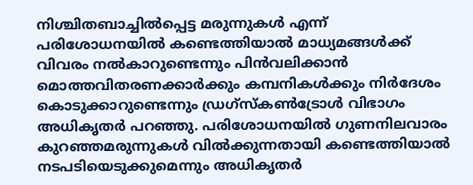നിശ്ചിതബാച്ചില്‍പ്പെട്ട മരുന്നുകള്‍ എന്ന് പരിശോധനയില്‍ കണ്ടെത്തിയാല്‍ മാധ്യമങ്ങള്‍ക്ക് വിവരം നല്‍കാറുണ്ടെന്നും പിന്‍വലിക്കാന്‍ മൊത്തവിതരണക്കാര്‍ക്കും കമ്പനികള്‍ക്കും നിര്‍ദേശം കൊടുക്കാറുണ്ടെന്നും ഡ്രഗ്‌സ്‌കണ്‍ട്രോള്‍ വിഭാഗം അധികൃതര്‍ പറഞ്ഞു. പരിശോധനയില്‍ ഗുണനിലവാരം കുറഞ്ഞമരുന്നുകള്‍ വില്‍ക്കുന്നതായി കണ്ടെത്തിയാല്‍ നടപടിയെടുക്കുമെന്നും അധികൃതര്‍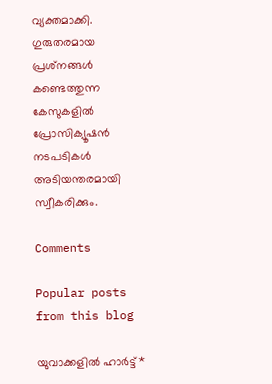വ്യക്തമാക്കി. ഗുരുതരമായ പ്രശ്‌നങ്ങള്‍ കണ്ടെത്തുന്ന കേസുകളില്‍ പ്രോസിക്യൂഷന്‍ നടപടികള്‍ അടിയന്തരമായി സ്വീകരിക്കും.

Comments

Popular posts from this blog

യുവാക്കളിൽ ഹാര്‍ട്ട്*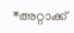*അറ്റാക്ക്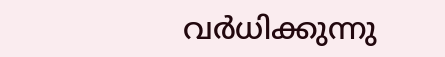വര്‍ധിക്കുന്നു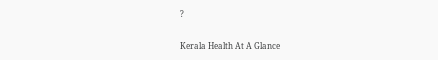?

Kerala Health At A Glance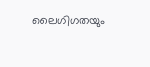ലൈഗിഗതയും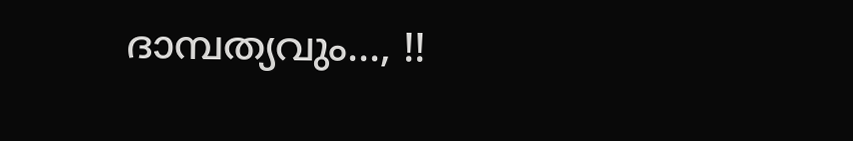ദാമ്പത്യവും..., !!